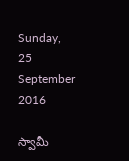Sunday, 25 September 2016

స్వామీ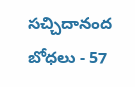సచ్చిదానంద బోధలు - 57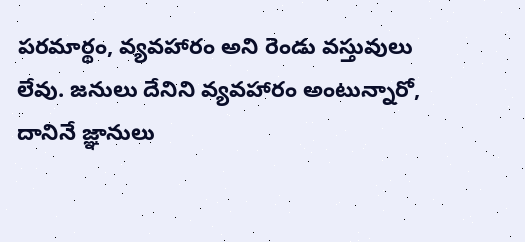పరమార్థం, వ్యవహారం అని రెండు వస్తువులు లేవు. జనులు దేనిని వ్యవహారం అంటున్నారో, దానినే జ్ఞానులు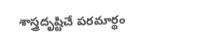శాస్త్రదృష్టిచే పరమార్థం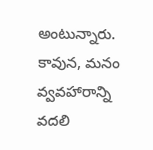అంటున్నారు. కావున, మనం వ్వవహారాన్ని వదలి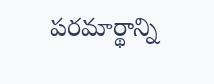పరమార్థాన్ని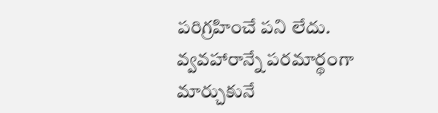పరిగ్రహించే పని లేదు. వ్వవహారాన్నే పరమార్థంగా మార్చుకునే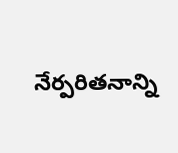నేర్పరితనాన్ని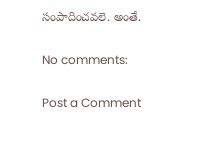సంపాదించవలె. అంతే.

No comments:

Post a Comment